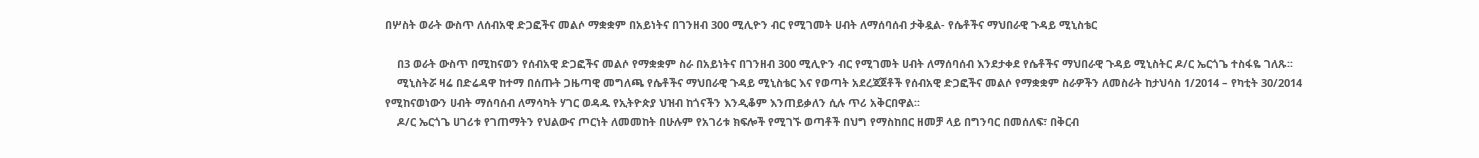በሦስት ወራት ውስጥ ለሰብአዊ ድጋፎችና መልሶ ማቋቋም በአይነትና በገንዘብ 300 ሚሊዮን ብር የሚገመት ሀብት ለማሰባሰብ ታቅዷል- የሴቶችና ማህበራዊ ጉዳይ ሚኒስቴር

    በ3 ወራት ውስጥ በሚከናወን የሰብአዊ ድጋፎችና መልሶ የማቋቋም ስራ በአይነትና በገንዘብ 300 ሚሊዮን ብር የሚገመት ሀብት ለማሰባሰብ እንደታቀደ የሴቶችና ማህበራዊ ጉዳይ ሚኒስትር ዶ/ር ኤርጎጌ ተስፋዬ ገለጹ፡፡
    ሚኒስትሯ ዛሬ በድሬዳዋ ከተማ በሰጡት ጋዜጣዊ መግለጫ የሴቶችና ማህበራዊ ጉዳይ ሚኒስቴር እና የወጣት አደረጃጀቶች የሰብአዊ ድጋፎችና መልሶ የማቋቋም ስራዎችን ለመስራት ከታህሳስ 1/2014 – የካቲት 30/2014 የሚከናወነውን ሀብት ማሰባሰብ ለማሳካት ሃገር ወዳዱ የኢትዮጵያ ህዝብ ከጎናችን እንዲቆም እንጠይቃለን ሲሉ ጥሪ አቅርበዋል፡፡
    ዶ/ር ኤርጎጌ ሀገሪቱ የገጠማትን የህልውና ጦርነት ለመመከት በሁሉም የአገሪቱ ክፍሎች የሚገኙ ወጣቶች በህግ የማስከበር ዘመቻ ላይ በግንባር በመሰለፍ፣ በቅርብ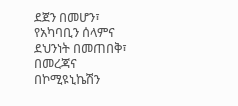ደጀን በመሆን፣ የአካባቢን ሰላምና ደህንነት በመጠበቅ፣ በመረጃና በኮሚዩኒኬሽን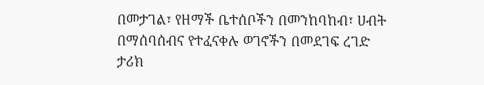በመታገል፣ የዘማች ቤተሰቦችን በመንከባከብ፣ ሀብት በማሰባሰብና የተፈናቀሉ ወገኖችን በመደገፍ ረገድ ታሪክ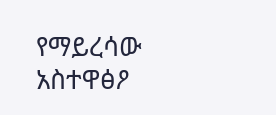የማይረሳው አስተዋፅዖ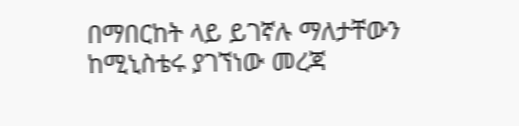በማበርከት ላይ ይገኛሉ ማለታቸውን ከሚኒስቴሩ ያገኘነው መረጃ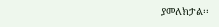ያመለክታል፡፡